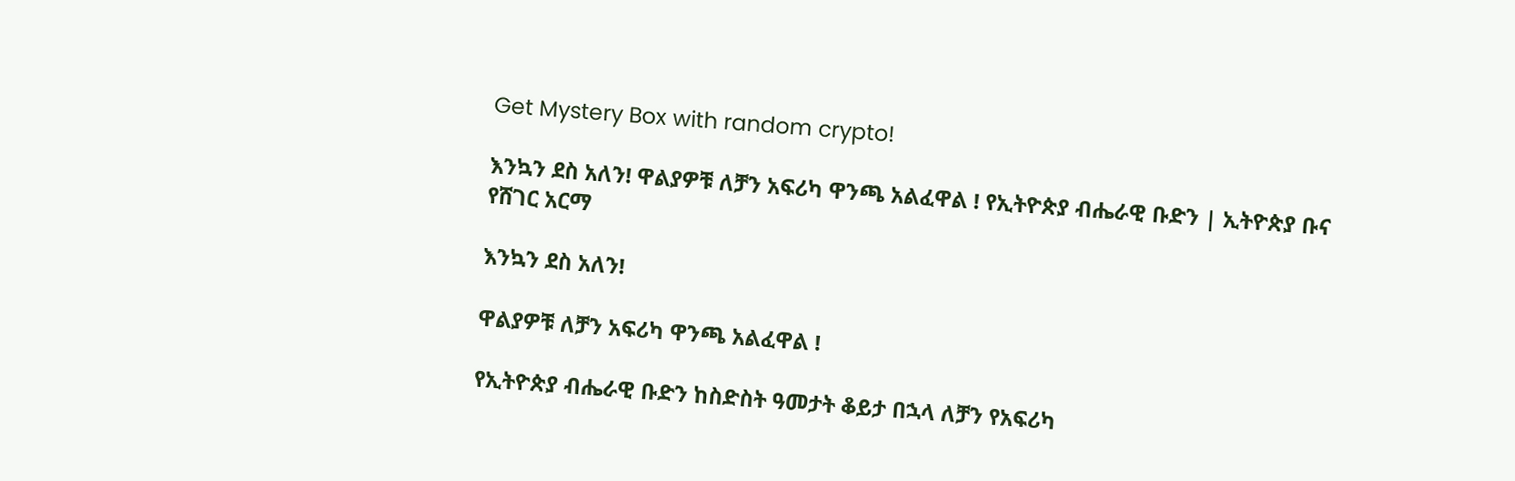Get Mystery Box with random crypto!

እንኳን ደስ አለን! ዋልያዎቹ ለቻን አፍሪካ ዋንጫ አልፈዋል ! የኢትዮጵያ ብሔራዊ ቡድን | ኢትዮጵያ ቡና የሸገር አርማ

እንኳን ደስ አለን!

ዋልያዎቹ ለቻን አፍሪካ ዋንጫ አልፈዋል !

የኢትዮጵያ ብሔራዊ ቡድን ከስድስት ዓመታት ቆይታ በኋላ ለቻን የአፍሪካ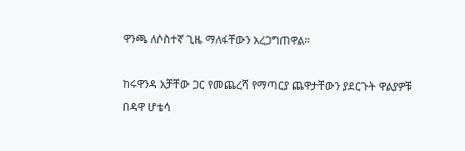ዋንጫ ለሶስተኛ ጊዜ ማለፋቸውን አረጋግጠዋል።

ከሩዋንዳ አቻቸው ጋር የመጨረሻ የማጣርያ ጨዋታቸውን ያደርጉት ዋልያዎቹ በዳዋ ሆቴሳ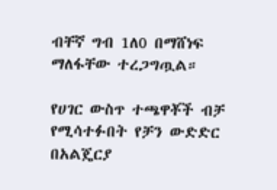ብቸኛ ግብ 1ለ0 በማሸነፍ ማለፋቸው ተረጋግጧል።

የሀገር ውስጥ ተጫዋቾች ብቻ የሚሳተፉበት የቻን ውድድር በአልጄርያ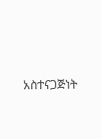አስተናጋጅነት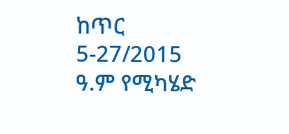ከጥር 5-27/2015 ዓ.ም የሚካሄድ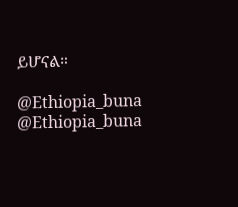ይሆናል።

@Ethiopia_buna @Ethiopia_buna